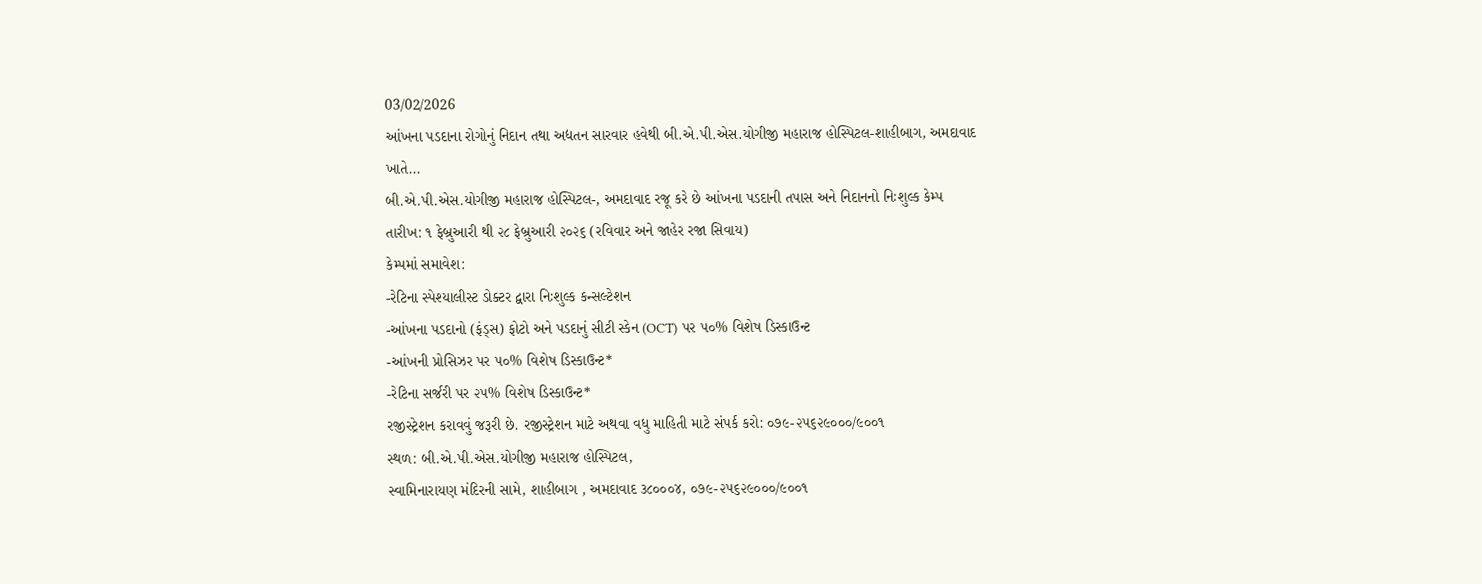03/02/2026
આંખના પડદાના રોગોનું નિદાન તથા અદ્યતન સારવાર હવેથી બી.એ.પી.એસ.યોગીજી મહારાજ હોસ્પિટલ-શાહીબાગ, અમદાવાદ ખાતે...
બી.એ.પી.એસ.યોગીજી મહારાજ હોસ્પિટલ-, અમદાવાદ રજૂ કરે છે આંખના પડદાની તપાસ અને નિદાનનો નિઃશુલ્ક કેમ્પ
તારીખ: ૧ ફેબ્રુઆરી થી ૨૮ ફેબ્રુઆરી ૨૦૨૬ (રવિવાર અને જાહેર રજા સિવાય)
કેમ્પમાં સમાવેશ:
-રેટિના સ્પેશ્યાલીસ્ટ ડોક્ટર દ્વારા નિઃશુલ્ક કન્સલ્ટેશન
-આંખના પડદાનો (ફંડ્સ) ફોટો અને પડદાનું સીટી સ્કેન (OCT) પર ૫૦% વિશેષ ડિસ્કાઉન્ટ
-આંખની પ્રોસિઝર પર ૫૦% વિશેષ ડિસ્કાઉન્ટ*
-રેટિના સર્જરી પર ૨૫% વિશેષ ડિસ્કાઉન્ટ*
રજીસ્ટ્રેશન કરાવવું જરૂરી છે. રજીસ્ટ્રેશન માટે અથવા વધુ માહિતી માટે સંપર્ક કરો: ૦૭૯-૨૫૬૨૯૦૦૦/૯૦૦૧
સ્થળ: બી.એ.પી.એસ.યોગીજી મહારાજ હોસ્પિટલ,
સ્વામિનારાયણ મંદિરની સામે, શાહીબાગ , અમદાવાદ ૩૮૦૦૦૪, ૦૭૯-૨૫૬૨૯૦૦૦/૯૦૦૧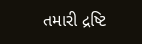તમારી દ્રષ્ટિ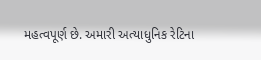મહત્વપૂર્ણ છે. અમારી અત્યાધુનિક રેટિના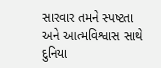સારવાર તમને સ્પષ્ટતા અને આત્મવિશ્વાસ સાથે દુનિયા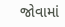જોવામાં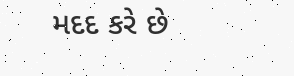મદદ કરે છે